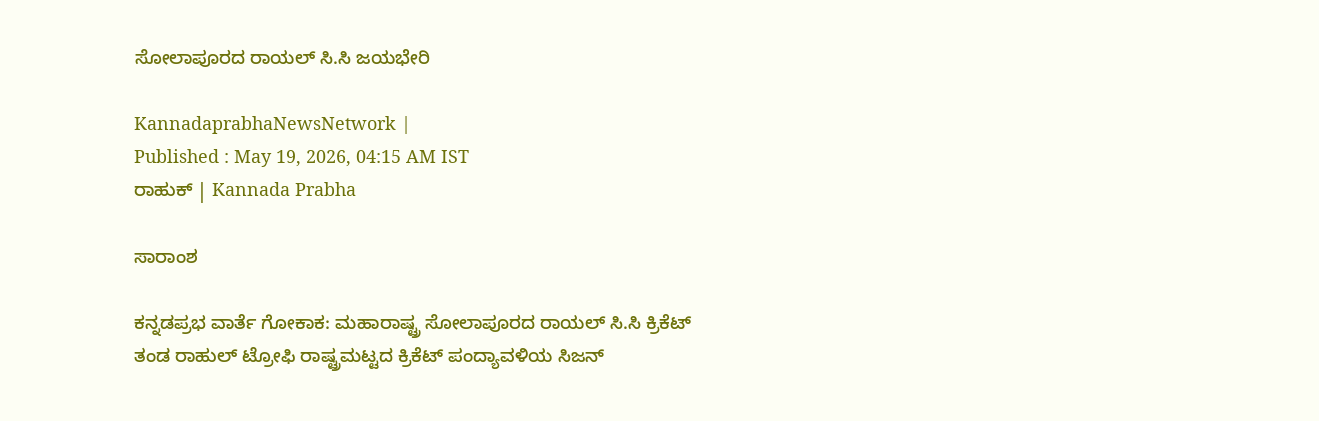ಸೋಲಾಪೂರದ ರಾಯಲ್ ಸಿ.ಸಿ ಜಯಭೇರಿ

KannadaprabhaNewsNetwork |
Published : May 19, 2026, 04:15 AM IST
ರಾಹುಕ್‌ | Kannada Prabha

ಸಾರಾಂಶ

ಕನ್ನಡಪ್ರಭ ವಾರ್ತೆ ಗೋಕಾಕ: ಮಹಾರಾಷ್ಟ್ರ ಸೋಲಾಪೂರದ ರಾಯಲ್ ಸಿ.ಸಿ ಕ್ರಿಕೆಟ್ ತಂಡ ರಾಹುಲ್ ಟ್ರೋಫಿ ರಾಷ್ಟ್ರಮಟ್ಟದ ಕ್ರಿಕೆಟ್ ಪಂದ್ಯಾವಳಿಯ ಸಿಜನ್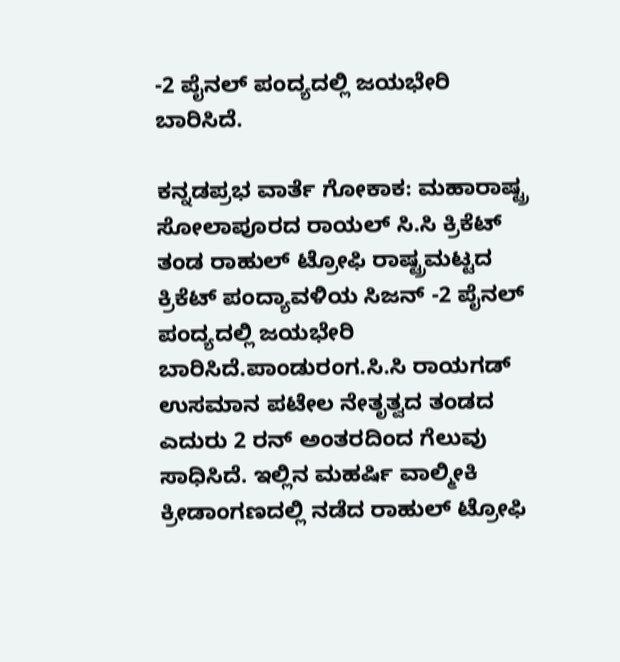-2 ಪೈನಲ್ ಪಂದ್ಯದಲ್ಲಿ ಜಯಭೇರಿ ಬಾರಿಸಿದೆ.

ಕನ್ನಡಪ್ರಭ ವಾರ್ತೆ ಗೋಕಾಕ: ಮಹಾರಾಷ್ಟ್ರ ಸೋಲಾಪೂರದ ರಾಯಲ್ ಸಿ.ಸಿ ಕ್ರಿಕೆಟ್ ತಂಡ ರಾಹುಲ್ ಟ್ರೋಫಿ ರಾಷ್ಟ್ರಮಟ್ಟದ ಕ್ರಿಕೆಟ್ ಪಂದ್ಯಾವಳಿಯ ಸಿಜನ್ -2 ಪೈನಲ್ ಪಂದ್ಯದಲ್ಲಿ ಜಯಭೇರಿ ಬಾರಿಸಿದೆ.ಪಾಂಡುರಂಗ.ಸಿ.ಸಿ ರಾಯಗಡ್ ಉಸಮಾನ ಪಟೇಲ ನೇತೃತ್ವದ ತಂಡದ ಎದುರು 2 ರನ್ ಅಂತರದಿಂದ ಗೆಲುವು ಸಾಧಿಸಿದೆ. ಇಲ್ಲಿನ ಮಹರ್ಷಿ ವಾಲ್ಮೀಕಿ ಕ್ರೀಡಾಂಗಣದಲ್ಲಿ ನಡೆದ ರಾಹುಲ್ ಟ್ರೋಫಿ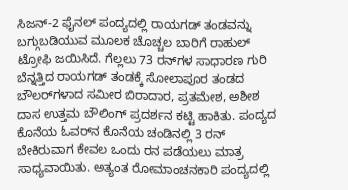ಸಿಜನ್-2 ಫೈನಲ್ ಪಂದ್ಯದಲ್ಲಿ ರಾಯಗಡ್ ತಂಡವನ್ನು ಬಗ್ಗುಬಡಿಯುವ ಮೂಲಕ ಚೊಚ್ಚಲ ಬಾರಿಗೆ ರಾಹುಲ್ ಟ್ರೋಫಿ ಜಯಿಸಿದೆ. ಗೆಲ್ಲಲು 73 ರನ್‌ಗಳ ಸಾಧಾರಣ ಗುರಿ ಬೆನ್ನತ್ತಿದ ರಾಯಗಡ್ ತಂಡಕ್ಕೆ ಸೋಲಾಪೂರ ತಂಡದ ಬೌಲರ್‌ಗಳಾದ ಸಮೀರ ಬಿರಾದಾರ, ಪ್ರತಮೇಶ, ಅಶೀಶ ದಾಸ ಉತ್ತಮ ಬೌಲಿಂಗ್‌ ಪ್ರದರ್ಶನ ಕಟ್ಟಿ ಹಾಕಿತು. ಪಂದ್ಯದ ಕೊನೆಯ ಓವರ್‌ನ ಕೊನೆಯ ಚಂಡಿನಲ್ಲಿ 3 ರನ್ ಬೇಕಿರುವಾಗ ಕೇವಲ ಒಂದು ರನ ಪಡೆಯಲು ಮಾತ್ರ ಸಾಧ್ಯವಾಯಿತು. ಅತ್ಯಂತ ರೋಮಾಂಚನಕಾರಿ ಪಂದ್ಯದಲ್ಲಿ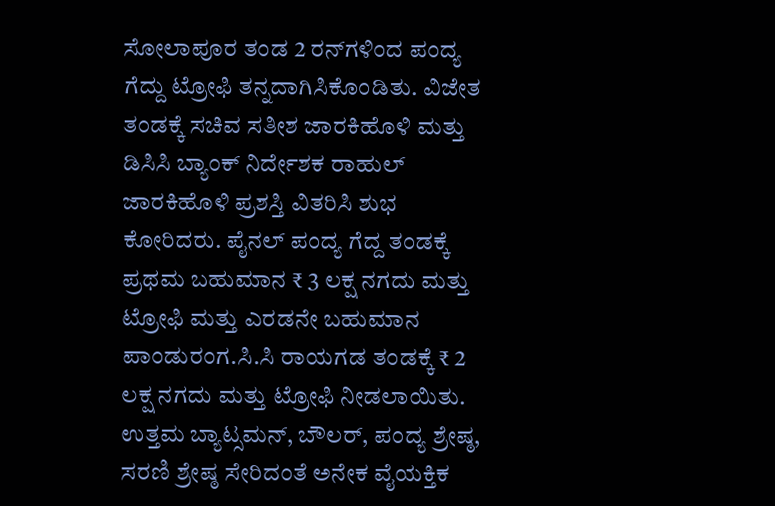ಸೋಲಾಪೂರ ತಂಡ 2 ರನ್‌ಗಳಿಂದ ಪಂದ್ಯ ಗೆದ್ದು ಟ್ರೋಫಿ ತನ್ನದಾಗಿಸಿಕೊಂಡಿತು. ವಿಜೇತ ತಂಡಕ್ಕೆ ಸಚಿವ ಸತೀಶ ಜಾರಕಿಹೊಳಿ ಮತ್ತು ಡಿಸಿಸಿ ಬ್ಯಾಂಕ್ ನಿರ್ದೇಶಕ ರಾಹುಲ್ ಜಾರಕಿಹೊಳಿ ಪ್ರಶಸ್ತಿ ವಿತರಿಸಿ ಶುಭ ಕೋರಿದರು. ಪೈನಲ್ ಪಂದ್ಯ ಗೆದ್ದ ತಂಡಕ್ಕೆ ಪ್ರಥಮ ಬಹುಮಾನ ₹ 3 ಲಕ್ಷ ನಗದು ಮತ್ತು ಟ್ರೋಫಿ ಮತ್ತು ಎರಡನೇ ಬಹುಮಾನ ಪಾಂಡುರಂಗ.ಸಿ.ಸಿ ರಾಯಗಡ ತಂಡಕ್ಕೆ ₹ 2 ಲಕ್ಷ ನಗದು ಮತ್ತು ಟ್ರೋಫಿ ನೀಡಲಾಯಿತು. ಉತ್ತಮ ಬ್ಯಾಟ್ಸಮನ್, ಬೌಲರ್, ಪಂದ್ಯ ಶ್ರೇಷ್ಠ, ಸರಣಿ ಶ್ರೇಷ್ಠ ಸೇರಿದಂತೆ ಅನೇಕ ವೈಯಕ್ತಿಕ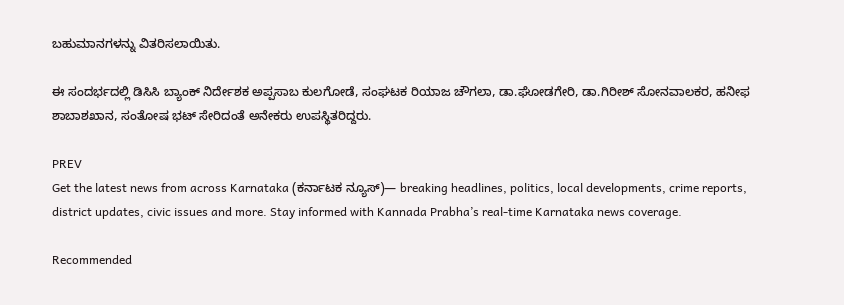ಬಹುಮಾನಗಳನ್ನು ವಿತರಿಸಲಾಯಿತು.

ಈ ಸಂದರ್ಭದಲ್ಲಿ ಡಿಸಿಸಿ ಬ್ಯಾಂಕ್ ನಿರ್ದೇಶಕ ಅಪ್ಪಸಾಬ ಕುಲಗೋಡೆ, ಸಂಘಟಕ ರಿಯಾಜ ಚೌಗಲಾ, ಡಾ.ಘೋಡಗೇರಿ, ಡಾ.ಗಿರೀಶ್ ಸೋನವಾಲಕರ, ಹನೀಫ ಶಾಬಾಶಖಾನ, ಸಂತೋಷ ಭಟ್ ಸೇರಿದಂತೆ ಅನೇಕರು ಉಪಸ್ಥಿತರಿದ್ದರು.

PREV
Get the latest news from across Karnataka (ಕರ್ನಾಟಕ ನ್ಯೂಸ್)— breaking headlines, politics, local developments, crime reports, district updates, civic issues and more. Stay informed with Kannada Prabha’s real‑time Karnataka news coverage.

Recommended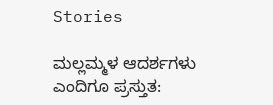Stories

ಮಲ್ಲಮ್ಮಳ ಆದರ್ಶಗಳು ಎಂದಿಗೂ ಪ್ರಸ್ತುತ: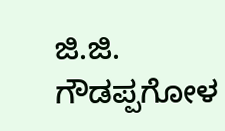ಜಿ.ಜಿ. ಗೌಡಪ್ಪಗೋಳ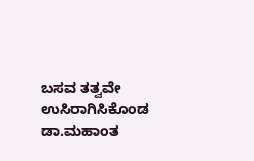ಬಸವ ತತ್ವವೇ ಉಸಿರಾಗಿಸಿಕೊಂಡ ಡಾ.ಮಹಾಂತ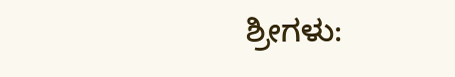ಶ್ರೀಗಳು: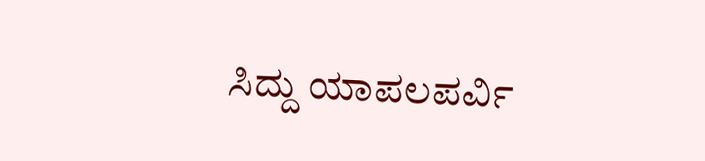ಸಿದ್ದು ಯಾಪಲಪರ್ವಿ